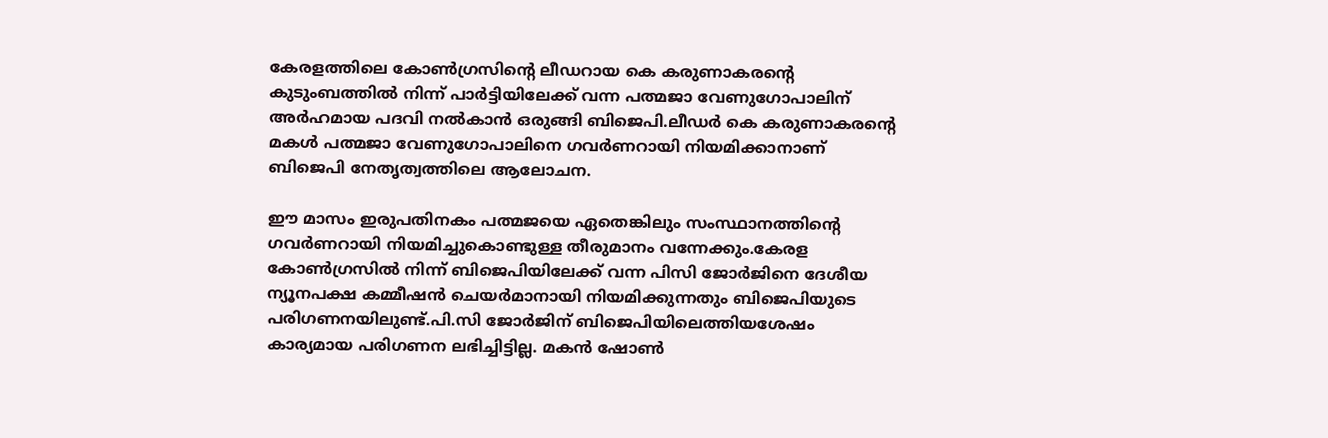കേരളത്തിലെ കോണ്‍ഗ്രസിന്റെ ലീഡറായ കെ കരുണാകരന്റെ കുടുംബത്തില്‍ നിന്ന് പാർട്ടിയിലേക്ക് വന്ന പത്മജാ വേണുഗോപാലിന് അർഹമായ പദവി നല്‍കാൻ ഒരുങ്ങി ബിജെപി.ലീഡർ കെ കരുണാകരന്റെ മകള്‍ പത്മജാ വേണുഗോപാലിനെ ഗവർണറായി നിയമിക്കാനാണ് ബിജെപി നേതൃത്വത്തിലെ ആലോചന.

ഈ മാസം ഇരുപതിനകം പത്മജയെ ഏതെങ്കിലും സംസ്ഥാനത്തിന്റെ ഗവർണറായി നിയമിച്ചുകൊണ്ടുള്ള തീരുമാനം വന്നേക്കും.കേരള കോണ്‍ഗ്രസില്‍ നിന്ന് ബിജെപിയിലേക്ക് വന്ന പിസി ജോർജിനെ ദേശീയ ന്യൂനപക്ഷ കമ്മീഷൻ ചെയർമാനായി നിയമിക്കുന്നതും ബിജെപിയുടെ പരിഗണനയിലുണ്ട്.പി.സി ജോർജിന് ബിജെപിയിലെത്തിയശേഷം കാര്യമായ പരിഗണന ലഭിച്ചിട്ടില്ല. മകൻ ഷോണ്‍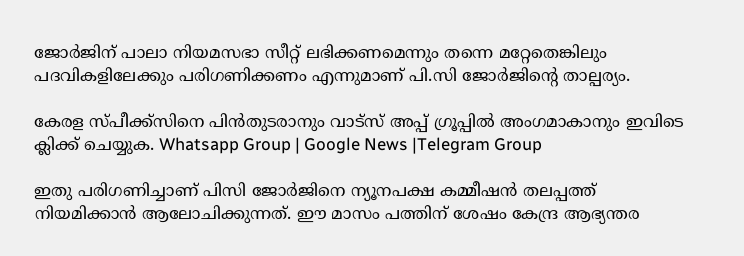ജോർജിന് പാലാ നിയമസഭാ സീറ്റ് ലഭിക്കണമെന്നും തന്നെ മറ്റേതെങ്കിലും പദവികളിലേക്കും പരിഗണിക്കണം എന്നുമാണ് പി.സി ജോർജിന്റെ താല്പര്യം.

കേരള സ്പീക്ക്സിനെ പിൻതുടരാനും വാട്സ് അപ്പ് ഗ്രൂപ്പിൽ അംഗമാകാനും ഇവിടെ ക്ലിക്ക് ചെയ്യുക. Whatsapp Group | Google News |Telegram Group

ഇതു പരിഗണിച്ചാണ് പിസി ജോർജിനെ ന്യൂനപക്ഷ കമ്മീഷൻ തലപ്പത്ത് നിയമിക്കാൻ ആലോചിക്കുന്നത്. ഈ മാസം പത്തിന് ശേഷം കേന്ദ്ര ആഭ്യന്തര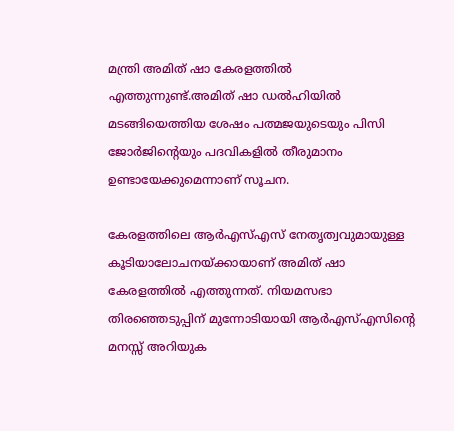മന്ത്രി അമിത് ഷാ കേരളത്തില്‍ എത്തുന്നുണ്ട്.അമിത് ഷാ ഡല്‍ഹിയില്‍ മടങ്ങിയെത്തിയ ശേഷം പത്മജയുടെയും പിസി ജോർജിന്റെയും പദവികളില്‍ തീരുമാനം ഉണ്ടായേക്കുമെന്നാണ് സൂചന.

കേരളത്തിലെ ആർഎസ്‌എസ് നേതൃത്വവുമായുള്ള കൂടിയാലോചനയ്ക്കായാണ് അമിത് ഷാ കേരളത്തില്‍ എത്തുന്നത്. നിയമസഭാ തിരഞ്ഞെടുപ്പിന് മുന്നോടിയായി ആർഎസ്‌എസിന്റെ മനസ്സ് അറിയുക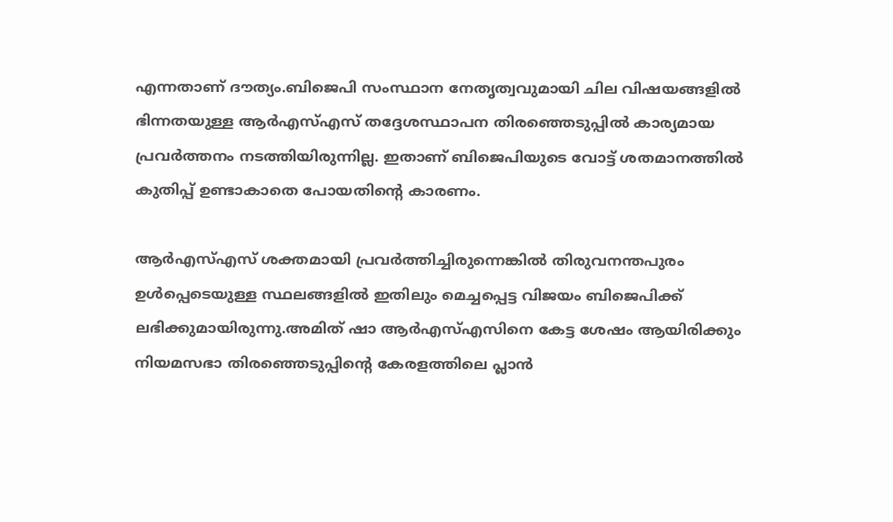എന്നതാണ് ദൗത്യം.ബിജെപി സംസ്ഥാന നേതൃത്വവുമായി ചില വിഷയങ്ങളില്‍ ഭിന്നതയുള്ള ആർഎസ്‌എസ് തദ്ദേശസ്ഥാപന തിരഞ്ഞെടുപ്പില്‍ കാര്യമായ പ്രവർത്തനം നടത്തിയിരുന്നില്ല. ഇതാണ് ബിജെപിയുടെ വോട്ട് ശതമാനത്തില്‍ കുതിപ്പ് ഉണ്ടാകാതെ പോയതിന്റെ കാരണം.

ആർഎസ്‌എസ് ശക്തമായി പ്രവർത്തിച്ചിരുന്നെങ്കില്‍ തിരുവനന്തപുരം ഉള്‍പ്പെടെയുള്ള സ്ഥലങ്ങളില്‍ ഇതിലും മെച്ചപ്പെട്ട വിജയം ബിജെപിക്ക് ലഭിക്കുമായിരുന്നു.അമിത് ഷാ ആർഎസ്‌എസിനെ കേട്ട ശേഷം ആയിരിക്കും നിയമസഭാ തിരഞ്ഞെടുപ്പിന്റെ കേരളത്തിലെ പ്ലാൻ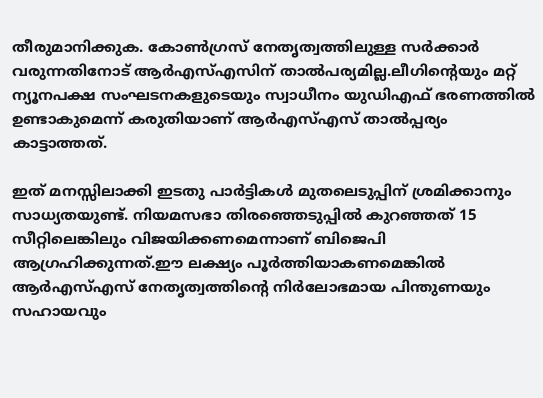തീരുമാനിക്കുക. കോണ്‍ഗ്രസ് നേതൃത്വത്തിലുള്ള സർക്കാർ വരുന്നതിനോട് ആർഎസ്‌എസിന് താല്‍പര്യമില്ല.ലീഗിന്റെയും മറ്റ് ന്യൂനപക്ഷ സംഘടനകളുടെയും സ്വാധീനം യുഡിഎഫ് ഭരണത്തില്‍ ഉണ്ടാകുമെന്ന് കരുതിയാണ് ആർഎസ്‌എസ് താല്‍പ്പര്യം കാട്ടാത്തത്.

ഇത് മനസ്സിലാക്കി ഇടതു പാർട്ടികള്‍ മുതലെടുപ്പിന് ശ്രമിക്കാനും സാധ്യതയുണ്ട്. നിയമസഭാ തിരഞ്ഞെടുപ്പില്‍ കുറഞ്ഞത് 15 സീറ്റിലെങ്കിലും വിജയിക്കണമെന്നാണ് ബിജെപി ആഗ്രഹിക്കുന്നത്.ഈ ലക്ഷ്യം പൂർത്തിയാകണമെങ്കില്‍ ആർഎസ്‌എസ് നേതൃത്വത്തിന്റെ നിർലോഭമായ പിന്തുണയും സഹായവും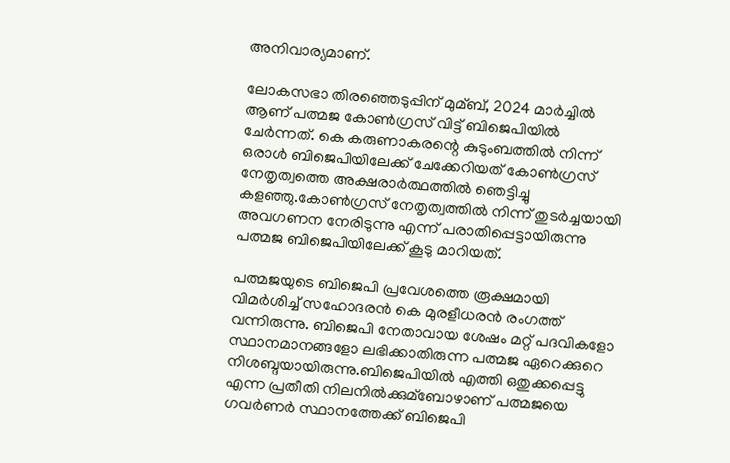അനിവാര്യമാണ്.

ലോകസഭാ തിരഞ്ഞെടുപ്പിന് മുമ്ബ്, 2024 മാർച്ചില്‍ ആണ് പത്മജ കോണ്‍ഗ്രസ് വിട്ട് ബിജെപിയില്‍ ചേർന്നത്. കെ കരുണാകരന്റെ കുടുംബത്തില്‍ നിന്ന് ഒരാള്‍ ബിജെപിയിലേക്ക് ചേക്കേറിയത് കോണ്‍ഗ്രസ് നേതൃത്വത്തെ അക്ഷരാർത്ഥത്തില്‍ ഞെട്ടിച്ചു കളഞ്ഞു.കോണ്‍ഗ്രസ് നേതൃത്വത്തില്‍ നിന്ന് തുടർച്ചയായി അവഗണന നേരിടുന്നു എന്ന് പരാതിപ്പെട്ടായിരുന്നു പത്മജ ബിജെപിയിലേക്ക് കൂടു മാറിയത്.

പത്മജയുടെ ബിജെപി പ്രവേശത്തെ രൂക്ഷമായി വിമർശിച്ച്‌ സഹോദരൻ കെ മുരളീധരൻ രംഗത്ത് വന്നിരുന്നു. ബിജെപി നേതാവായ ശേഷം മറ്റ് പദവികളോ സ്ഥാനമാനങ്ങളോ ലഭിക്കാതിരുന്ന പത്മജ ഏറെക്കുറെ നിശബ്ദയായിരുന്നു.ബിജെപിയില്‍ എത്തി ഒതുക്കപ്പെട്ടു എന്ന പ്രതീതി നിലനില്‍ക്കുമ്ബോഴാണ് പത്മജയെ ഗവർണർ സ്ഥാനത്തേക്ക് ബിജെപി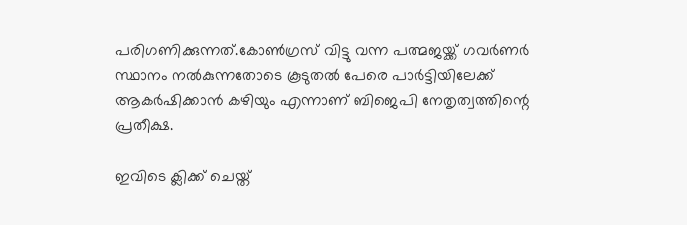പരിഗണിക്കുന്നത്.കോണ്‍ഗ്രസ് വിട്ടു വന്ന പത്മജയ്ക്ക് ഗവർണർ സ്ഥാനം നല്‍കുന്നതോടെ കൂടുതല്‍ പേരെ പാർട്ടിയിലേക്ക് ആകർഷിക്കാൻ കഴിയും എന്നാണ് ബിജെപി നേതൃത്വത്തിന്റെ പ്രതീക്ഷ.

ഇവിടെ ക്ലിക്ക് ചെയ്ത്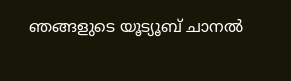ഞങ്ങളുടെ യൂട്യൂബ് ചാനൽ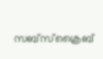സബ്സ്ക്രൈബ്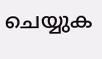ചെയ്യുക